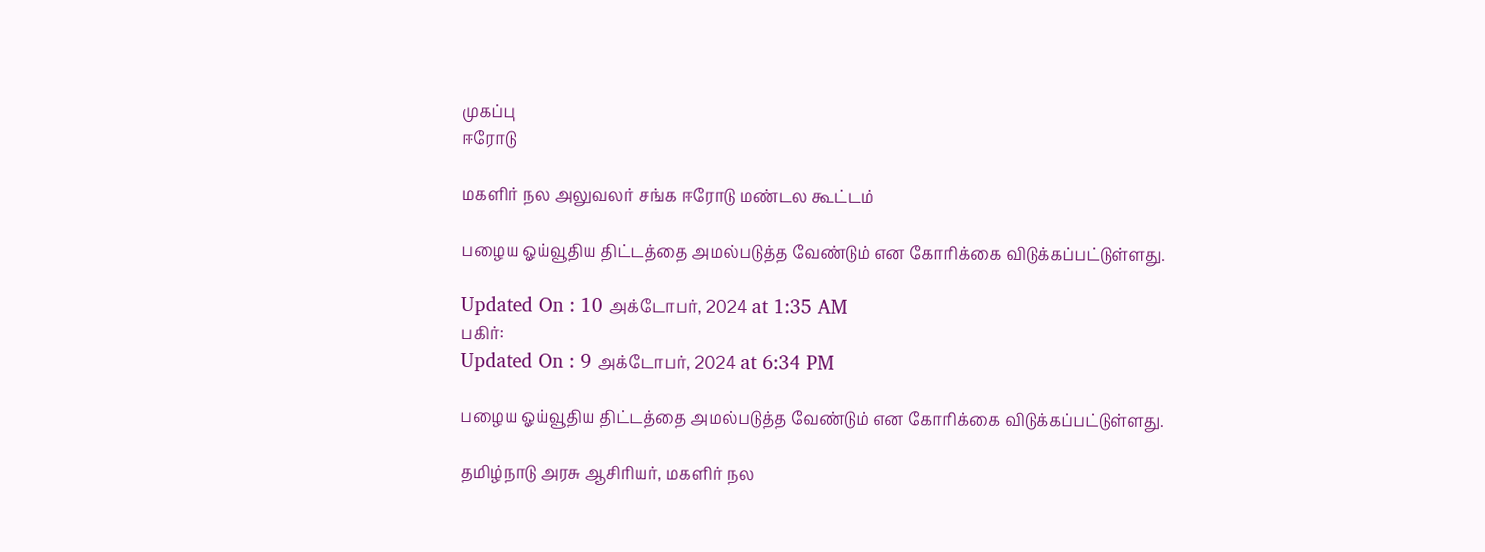முகப்பு
ஈரோடு

மகளிர் நல அலுவலர் சங்க ஈரோடு மண்டல கூட்டம்

பழைய ஓய்வூதிய திட்டத்தை அமல்படுத்த வேண்டும் என கோரிக்கை விடுக்கப்பட்டுள்ளது.

Updated On : 10 அக்டோபர், 2024 at 1:35 AM
பகிர்:
Updated On : 9 அக்டோபர், 2024 at 6:34 PM

பழைய ஓய்வூதிய திட்டத்தை அமல்படுத்த வேண்டும் என கோரிக்கை விடுக்கப்பட்டுள்ளது.

தமிழ்நாடு அரசு ஆசிரியர், மகளிர் நல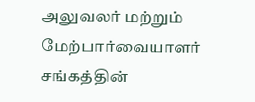அலுவலர் மற்றும் மேற்பார்வையாளர் சங்கத்தின்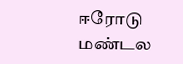ஈரோடு மண்டல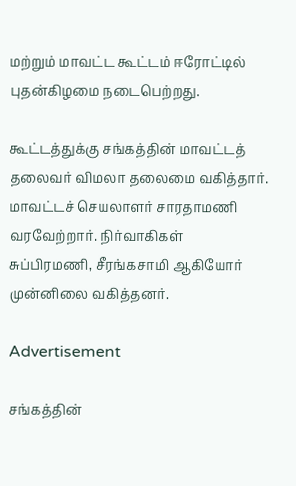மற்றும் மாவட்ட கூட்டம் ஈரோட்டில் புதன்கிழமை நடைபெற்றது.

கூட்டத்துக்கு சங்கத்தின் மாவட்டத் தலைவர் விமலா தலைமை வகித்தார். மாவட்டச் செயலாளர் சாரதாமணி வரவேற்றார். நிர்வாகிகள் சுப்பிரமணி, சீரங்கசாமி ஆகியோர் முன்னிலை வகித்தனர்.

Advertisement

சங்கத்தின்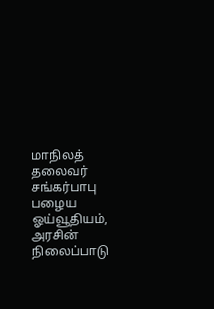மாநிலத் தலைவர் சங்கர்பாபு பழைய ஓய்வூதியம், அரசின் நிலைப்பாடு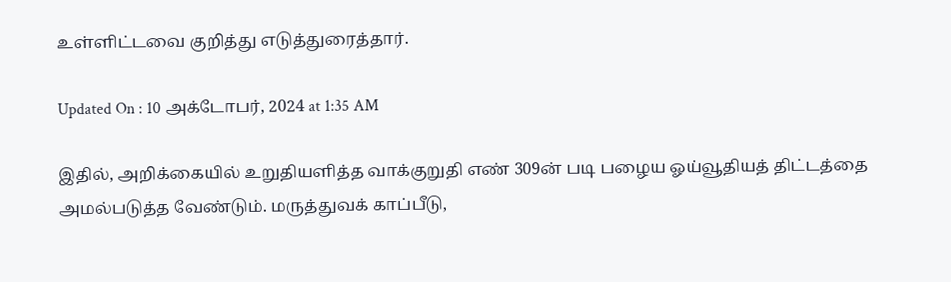உள்ளிட்டவை குறித்து எடுத்துரைத்தார்.

Updated On : 10 அக்டோபர், 2024 at 1:35 AM

இதில், அறிக்கையில் உறுதியளித்த வாக்குறுதி எண் 309ன் படி பழைய ஓய்வூதியத் திட்டத்தை அமல்படுத்த வேண்டும். மருத்துவக் காப்பீடு,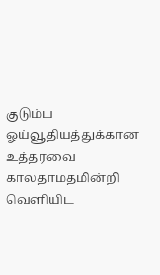குடும்ப ஓய்வூதியத்துக்கான உத்தரவை காலதாமதமின்றி வெளியிட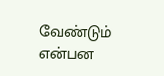வேண்டும் என்பன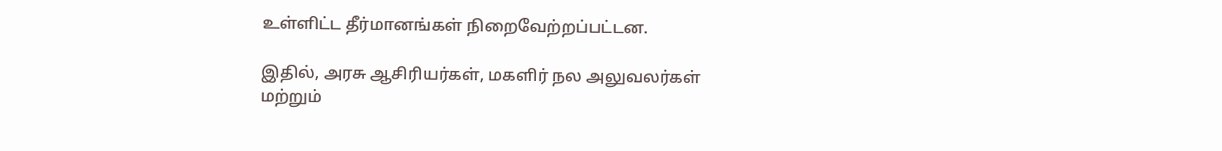உள்ளிட்ட தீர்மானங்கள் நிறைவேற்றப்பட்டன.

இதில், அரசு ஆசிரியர்கள், மகளிர் நல அலுவலர்கள் மற்றும்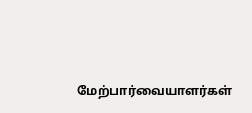மேற்பார்வையாளர்கள்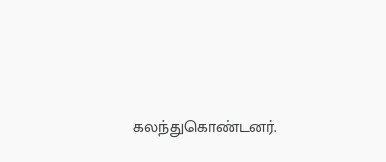கலந்துகொண்டனர்.